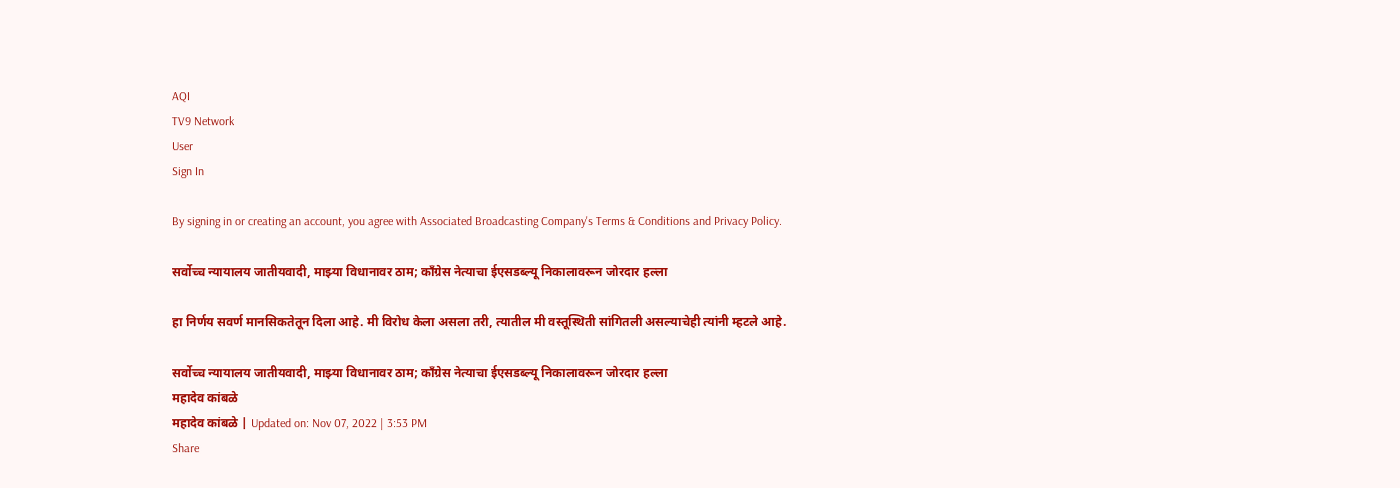AQI
TV9 Network
User
Sign In

By signing in or creating an account, you agree with Associated Broadcasting Company's Terms & Conditions and Privacy Policy.

सर्वोच्च न्यायालय जातीयवादी, माझ्या विधानावर ठाम; काँग्रेस नेत्याचा ईएसडब्ल्यू निकालावरून जोरदार हल्ला

हा निर्णय सवर्ण मानसिकतेतून दिला आहे. मी विरोध केला असला तरी, त्यातील मी वस्तूस्थिती सांगितली असल्याचेही त्यांनी म्हटले आहे.

सर्वोच्च न्यायालय जातीयवादी, माझ्या विधानावर ठाम; काँग्रेस नेत्याचा ईएसडब्ल्यू निकालावरून जोरदार हल्ला
महादेव कांबळे
महादेव कांबळे | Updated on: Nov 07, 2022 | 3:53 PM
Share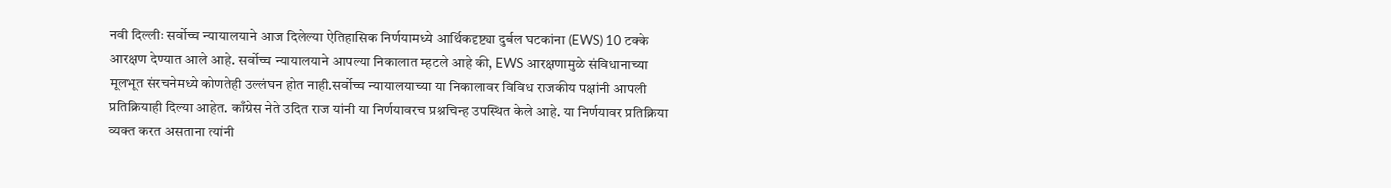नवी दिल्लीः सर्वोच्च न्यायालयाने आज दिलेल्या ऐतिहासिक निर्णयामध्ये आर्थिकदृष्ट्या दुर्बल घटकांना (EWS) 10 टक्के आरक्षण देण्यात आले आहे. सर्वोच्च न्यायालयाने आपल्या निकालात म्हटले आहे की, EWS आरक्षणामुळे संविधानाच्या मूलभूत संरचनेमध्ये कोणतेही उल्लंघन होत नाही.सर्वोच्च न्यायालयाच्या या निकालावर विविध राजकीय पक्षांनी आपली प्रतिक्रियाही दिल्या आहेत. काँग्रेस नेते उदित राज यांनी या निर्णयावरच प्रश्नचिन्ह उपस्थित केले आहे. या निर्णयावर प्रतिक्रिया व्यक्त करत असताना त्यांनी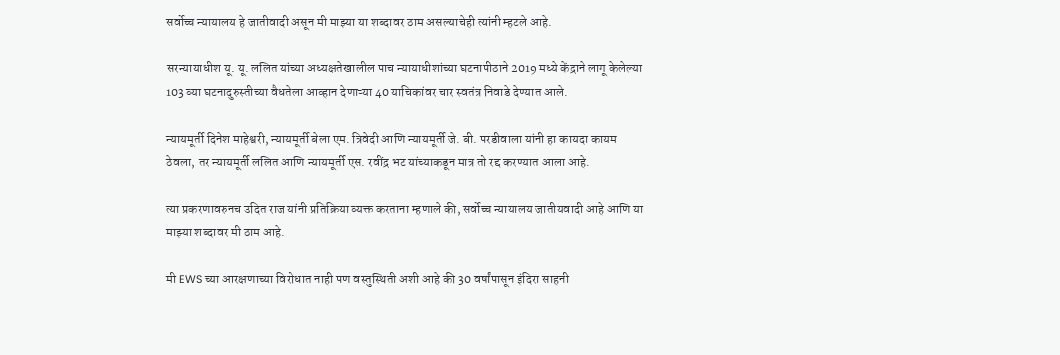सर्वोच्च न्यायालय हे जातीवादी असून मी माझ्या या शब्दावर ठाम असल्याचेही त्यांनी म्हटले आहे.

सरन्यायाधीश यू. यू. ललित यांच्या अध्यक्षतेखालील पाच न्यायाधीशांच्या घटनापीठाने 2019 मध्ये केंद्राने लागू केलेल्या 103 व्या घटनादुरुस्तीच्या वैधतेला आव्हान देणाऱ्या 40 याचिकांवर चार स्वतंत्र निवाडे देण्यात आले.

न्यायमूर्ती दिनेश माहेश्वरी, न्यायमूर्ती बेला एम. त्रिवेदी आणि न्यायमूर्ती जे. बी. परडीवाला यांनी हा कायदा कायम ठेवला, तर न्यायमूर्ती ललित आणि न्यायमूर्ती एस. रवींद्र भट यांच्याकडून मात्र तो रद्द करण्यात आला आहे.

त्या प्रकरणावरुनच उदित राज यांनी प्रतिक्रिया व्यक्त करताना म्हणाले की, सर्वोच्च न्यायालय जातीयवादी आहे आणि या माझ्या शब्दावर मी ठाम आहे.

मी EWS च्या आरक्षणाच्या विरोधात नाही पण वस्तुस्थिती अशी आहे की 30 वर्षांपासून इंदिरा साहनी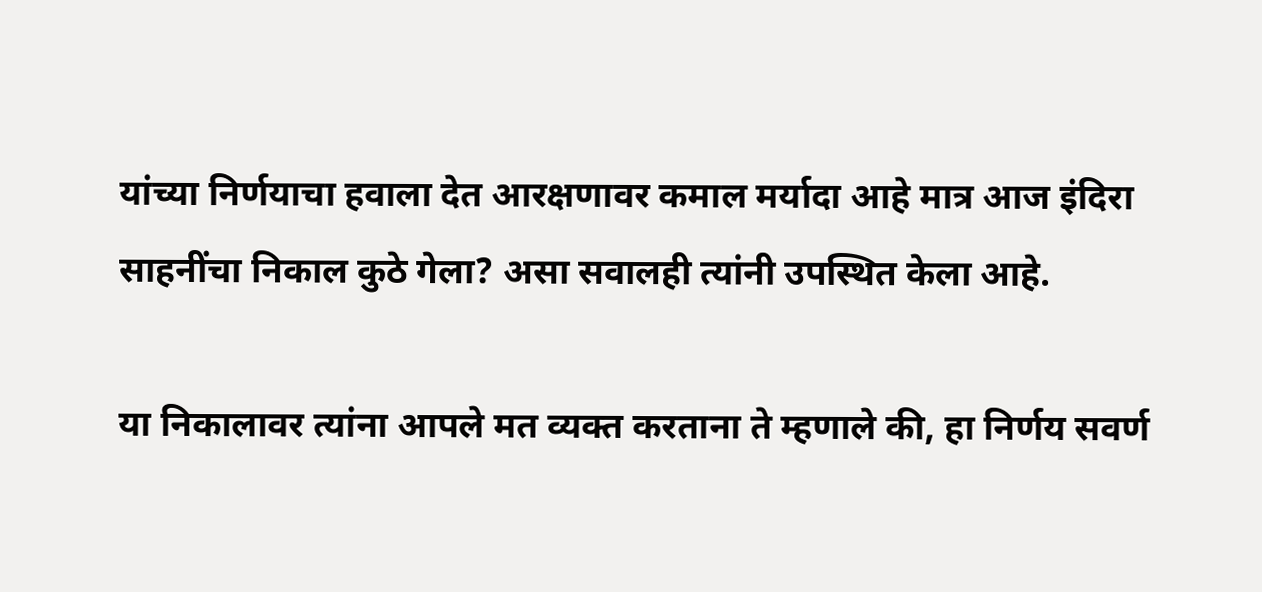यांच्या निर्णयाचा हवाला देत आरक्षणावर कमाल मर्यादा आहे मात्र आज इंदिरा साहनींचा निकाल कुठे गेला? असा सवालही त्यांनी उपस्थित केला आहे.

या निकालावर त्यांना आपले मत व्यक्त करताना ते म्हणाले की, हा निर्णय सवर्ण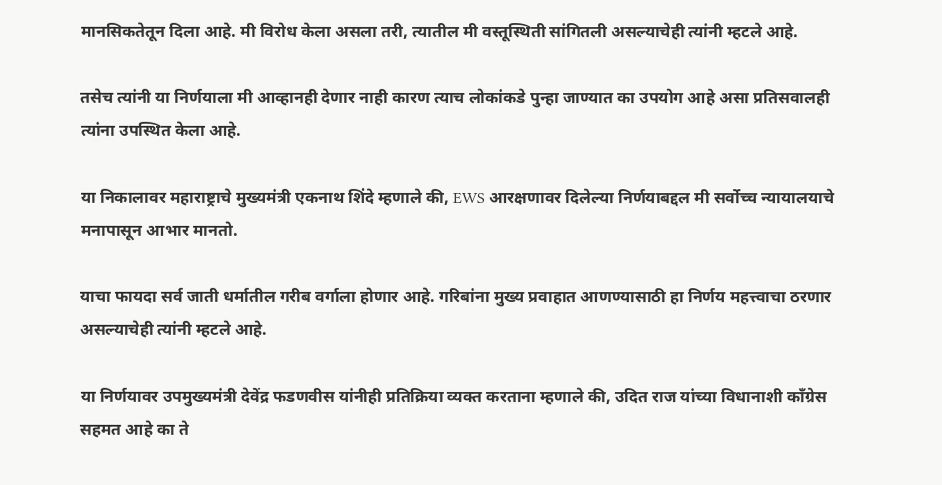मानसिकतेतून दिला आहे. मी विरोध केला असला तरी, त्यातील मी वस्तूस्थिती सांगितली असल्याचेही त्यांनी म्हटले आहे.

तसेच त्यांनी या निर्णयाला मी आव्हानही देणार नाही कारण त्याच लोकांकडे पुन्हा जाण्यात का उपयोग आहे असा प्रतिसवालही त्यांना उपस्थित केला आहे.

या निकालावर महाराष्ट्राचे मुख्यमंत्री एकनाथ शिंदे म्हणाले की, EWS आरक्षणावर दिलेल्या निर्णयाबद्दल मी सर्वोच्च न्यायालयाचे मनापासून आभार मानतो.

याचा फायदा सर्व जाती धर्मातील गरीब वर्गाला होणार आहे. गरिबांना मुख्य प्रवाहात आणण्यासाठी हा निर्णय महत्त्वाचा ठरणार असल्याचेही त्यांनी म्हटले आहे.

या निर्णयावर उपमुख्यमंत्री देवेंद्र फडणवीस यांनीही प्रतिक्रिया व्यक्त करताना म्हणाले की, उदित राज यांच्या विधानाशी काँग्रेस सहमत आहे का ते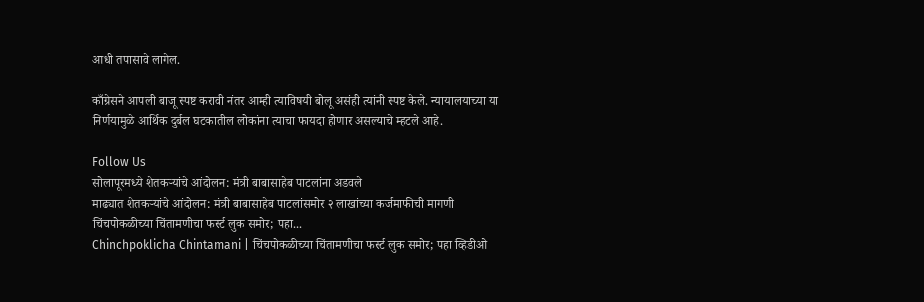आधी तपासावे लागेल.

काँग्रेसने आपली बाजू स्पष्ट करावी नंतर आम्ही त्याविषयी बोलू असंही त्यांनी स्पष्ट केले. न्यायालयाच्या या निर्णयामुळे आर्थिक दुर्बल घटकातील लोकांना त्याचा फायदा होणार असल्याचे म्हटले आहे.

Follow Us
सोलापूरमध्ये शेतकऱ्यांचे आंदोलन: मंत्री बाबासाहेब पाटलांना अडवले
माढ्यात शेतकऱ्यांचे आंदोलन: मंत्री बाबासाहेब पाटलांसमोर २ लाखांच्या कर्जमाफीची मागणी
चिंचपोकळीच्या चिंतामणीचा फर्स्ट लुक समोर; पहा...
Chinchpoklicha Chintamani | चिंचपोकळीच्या चिंतामणीचा फर्स्ट लुक समोर; पहा व्हिडीओ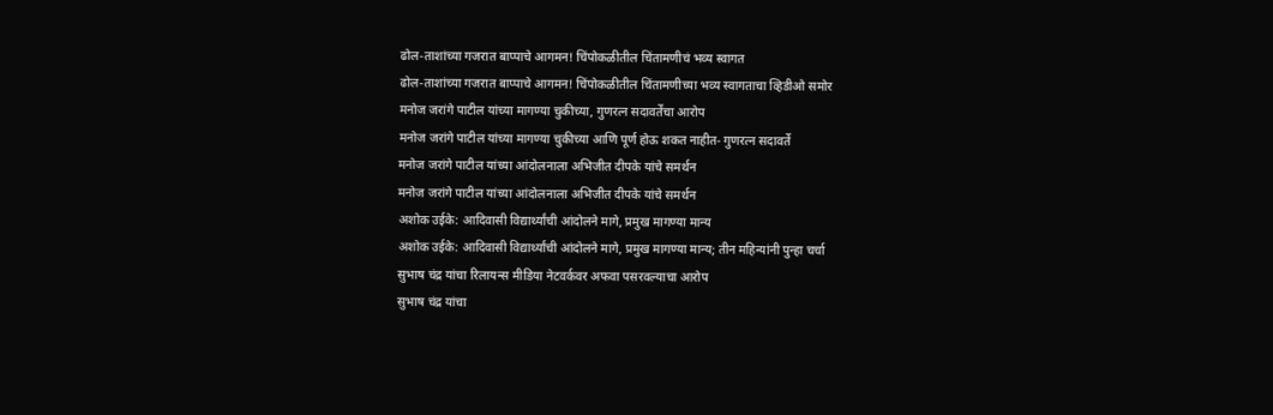ढोल-ताशांच्या गजरात बाप्पाचे आगमन! चिंपोकळीतील चिंतामणीचं भव्य स्वागत
ढोल-ताशांच्या गजरात बाप्पाचे आगमन! चिंपोकळीतील चिंतामणीच्या भव्य स्वागताचा व्हिडीओ समोर
मनोज जरांगे पाटील यांच्या मागण्या चुकीच्या, गुणरत्न सदावर्तेंचा आरोप
मनोज जरांगे पाटील यांच्या मागण्या चुकीच्या आणि पूर्ण होऊ शकत नाहीत- गुणरत्न सदावर्ते
मनोज जरांगे पाटील यांच्या आंदोलनाला अभिजीत दीपके यांचे समर्थन
मनोज जरांगे पाटील यांच्या आंदोलनाला अभिजीत दीपके यांचे समर्थन
अशोक उईके: आदिवासी विद्यार्थ्यांची आंदोलने मागे, प्रमुख मागण्या मान्य
अशोक उईके: आदिवासी विद्यार्थ्यांची आंदोलने मागे, प्रमुख मागण्या मान्य; तीन महिन्यांनी पुन्हा चर्चा
सुभाष चंद्र यांचा रिलायन्स मीडिया नेटवर्कवर अफवा पसरवल्याचा आरोप
सुभाष चंद्र यांचा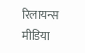रिलायन्स मीडिया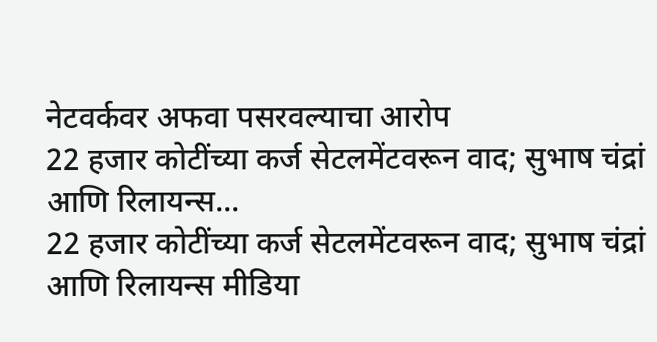नेटवर्कवर अफवा पसरवल्याचा आरोप
22 हजार कोटींच्या कर्ज सेटलमेंटवरून वाद; सुभाष चंद्रां आणि रिलायन्स...
22 हजार कोटींच्या कर्ज सेटलमेंटवरून वाद; सुभाष चंद्रां आणि रिलायन्स मीडिया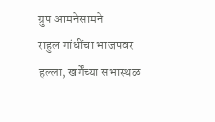ग्रुप आमनेसामने
राहुल गांधींचा भाजपवर हल्ला, खर्गेंच्या सभास्थळ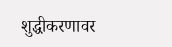शुद्धीकरणावर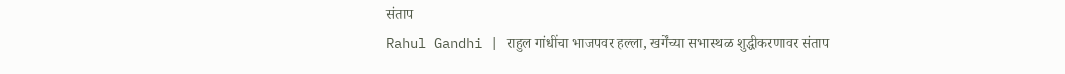संताप
Rahul Gandhi | राहुल गांधींचा भाजपवर हल्ला, खर्गेंच्या सभास्थळ शुद्धीकरणावर संताप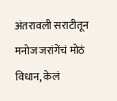अंतरावली सराटीतून मनोज जरांगेंचं मोठं विधान, केलं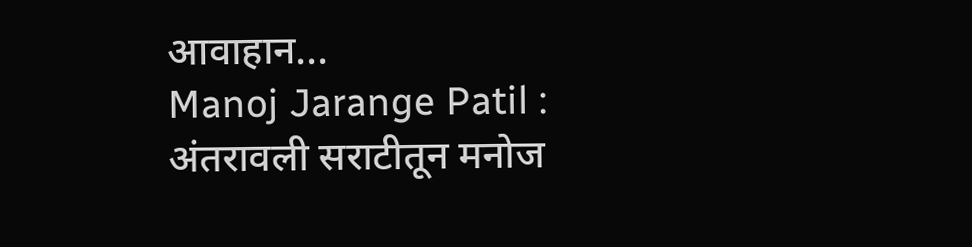आवाहान...
Manoj Jarange Patil : अंतरावली सराटीतून मनोज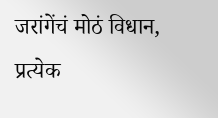जरांगेंचं मोठं विधान, प्रत्येक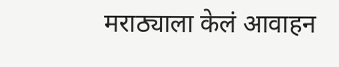मराठ्याला केलं आवाहन